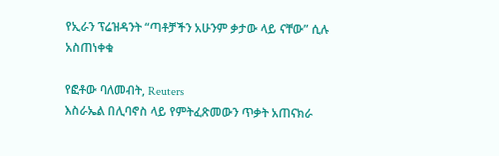የኢራን ፕሬዝዳንት “ጣቶቻችን አሁንም ቃታው ላይ ናቸው” ሲሉ አስጠነቀቁ

የፎቶው ባለመብት, Reuters
እስራኤል በሊባኖስ ላይ የምትፈጽመውን ጥቃት አጠናክራ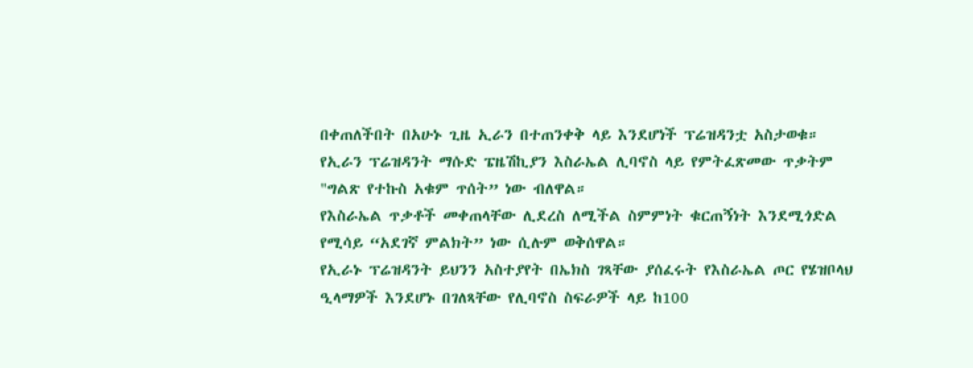በቀጠለችበት በአሁኑ ጊዜ ኢራን በተጠንቀቅ ላይ እንደሆነች ፕሬዝዳንቷ አስታወቁ።
የኢራን ፕሬዝዳንት ማሱድ ፔዜሽኪያን እስራኤል ሊባኖስ ላይ የምትፈጽመው ጥቃትም "ግልጽ የተኩስ አቁም ጥሰት” ነው ብለዋል።
የእስራኤል ጥቃቶች መቀጠላቸው ሊደረስ ለሚችል ስምምነት ቁርጠኝነት እንደሚጎድል የሚሳይ “አደገኛ ምልክት” ነው ሲሉም ወቅሰዋል።
የኢራኑ ፕሬዝዳንት ይህንን አስተያየት በኤክስ ገጻቸው ያሰፈሩት የእስራኤል ጦር የሄዝቦላህ ዒላማዎች እንደሆኑ በገለጻቸው የሊባኖስ ስፍራዎች ላይ ከ100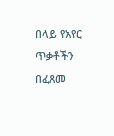በላይ የአየር ጥቃቶችን በፈጸመ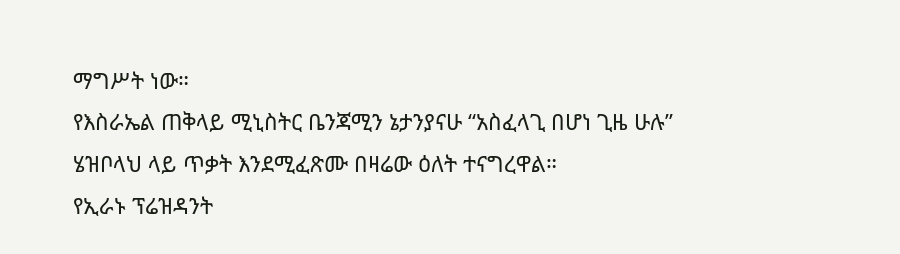ማግሥት ነው።
የእስራኤል ጠቅላይ ሚኒስትር ቤንጃሚን ኔታንያናሁ “አስፈላጊ በሆነ ጊዜ ሁሉ” ሄዝቦላህ ላይ ጥቃት እንደሚፈጽሙ በዛሬው ዕለት ተናግረዋል።
የኢራኑ ፕሬዝዳንት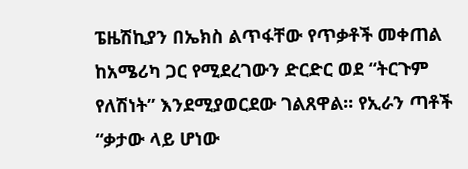ፔዜሽኪያን በኤክስ ልጥፋቸው የጥቃቶች መቀጠል ከአሜሪካ ጋር የሚደረገውን ድርድር ወደ “ትርጉም የለሽነት” እንደሚያወርደው ገልጸዋል። የኢራን ጣቶች “ቃታው ላይ ሆነው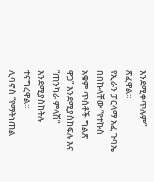እንደሚቀጥሉም” ጽፈዋል።
የኢራን ፓርላማ አፈ ጉባኤ በበኩላቸው “የተኩስ አቁም ጥሰቶች ግልጽ ዋጋ” እንደሚያስከፍሉ እና “ጠንካራ ምላሽ” እንደሚያስከትሉ ተናግረዋል።
ሊባኖስ “የማትነጠል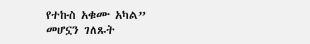የተኩስ አቁሙ አካል” መሆኗን ገለጹት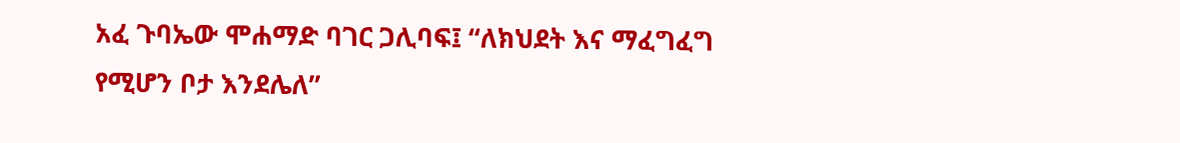አፈ ጉባኤው ሞሐማድ ባገር ጋሊባፍ፤ “ለክህደት እና ማፈግፈግ የሚሆን ቦታ እንደሌለ”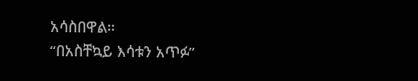አሳስበዋል።
“በአስቸኳይ እሳቱን አጥፉ”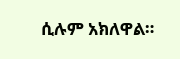ሲሉም አክለዋል።